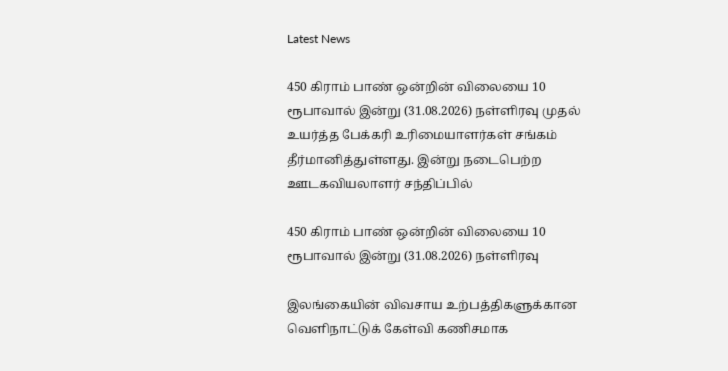Latest News

450 கிராம் பாண் ஒன்றின் விலையை 10 ரூபாவால் இன்று (31.08.2026) நள்ளிரவு முதல் உயர்த்த பேக்கரி உரிமையாளர்கள் சங்கம் தீர்மானித்துள்ளது. இன்று நடைபெற்ற ஊடகவியலாளர் சந்திப்பில்

450 கிராம் பாண் ஒன்றின் விலையை 10 ரூபாவால் இன்று (31.08.2026) நள்ளிரவு

இலங்கையின் விவசாய உற்பத்திகளுக்கான வெளிநாட்டுக் கேள்வி கணிசமாக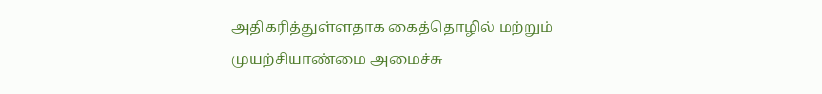அதிகரித்துள்ளதாக கைத்தொழில் மற்றும் முயற்சியாண்மை அமைச்சு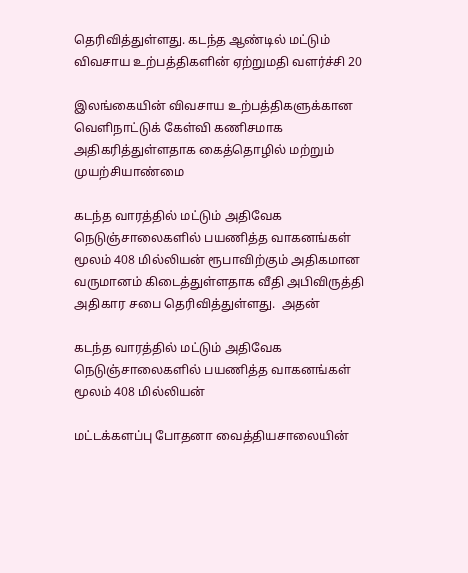தெரிவித்துள்ளது. கடந்த ஆண்டில் மட்டும் விவசாய உற்பத்திகளின் ஏற்றுமதி வளர்ச்சி 20

இலங்கையின் விவசாய உற்பத்திகளுக்கான வெளிநாட்டுக் கேள்வி கணிசமாக அதிகரித்துள்ளதாக கைத்தொழில் மற்றும் முயற்சியாண்மை

கடந்த வாரத்தில் மட்டும் அதிவேக நெடுஞ்சாலைகளில் பயணித்த வாகனங்கள் மூலம் 408 மில்லியன் ரூபாவிற்கும் அதிகமான வருமானம் கிடைத்துள்ளதாக வீதி அபிவிருத்தி அதிகார சபை தெரிவித்துள்ளது.  அதன்

கடந்த வாரத்தில் மட்டும் அதிவேக நெடுஞ்சாலைகளில் பயணித்த வாகனங்கள் மூலம் 408 மில்லியன்

மட்டக்களப்பு போதனா வைத்தியசாலையின்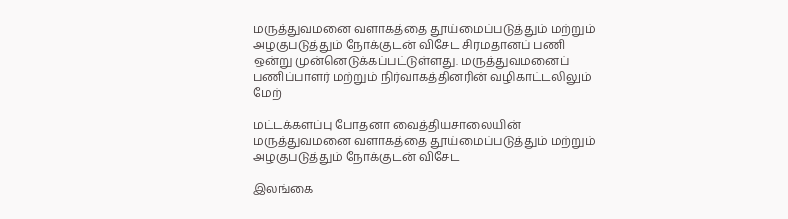மருத்துவமனை வளாகத்தை தூய்மைப்படுத்தும் மற்றும் அழகுபடுத்தும் நோக்குடன் விசேட சிரமதானப் பணி ஒன்று முன்னெடுக்கப்பட்டுள்ளது. மருத்துவமனைப் பணிப்பாளர் மற்றும் நிர்வாகத்தினரின் வழிகாட்டலிலும் மேற்

மட்டக்களப்பு போதனா வைத்தியசாலையின் மருத்துவமனை வளாகத்தை தூய்மைப்படுத்தும் மற்றும் அழகுபடுத்தும் நோக்குடன் விசேட

இலங்கை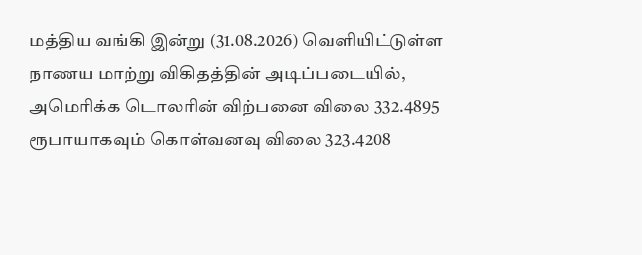மத்திய வங்கி இன்று (31.08.2026) வெளியிட்டுள்ள நாணய மாற்று விகிதத்தின் அடிப்படையில், அமெரிக்க டொலரின் விற்பனை விலை 332.4895 ரூபாயாகவும் கொள்வனவு விலை 323.4208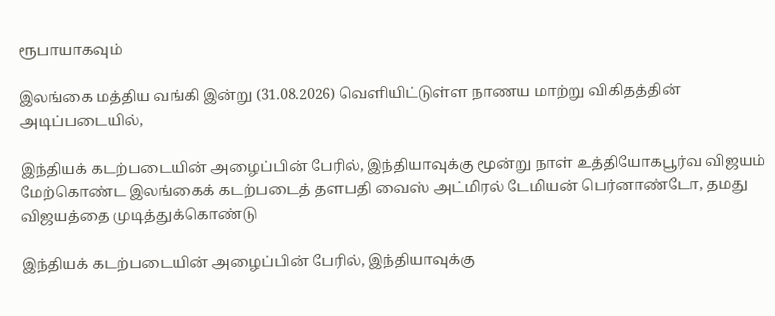ரூபாயாகவும்

இலங்கை மத்திய வங்கி இன்று (31.08.2026) வெளியிட்டுள்ள நாணய மாற்று விகிதத்தின் அடிப்படையில்,

இந்தியக் கடற்படையின் அழைப்பின் பேரில், இந்தியாவுக்கு மூன்று நாள் உத்தியோகபூர்வ விஜயம் மேற்கொண்ட இலங்கைக் கடற்படைத் தளபதி வைஸ் அட்மிரல் டேமியன் பெர்னாண்டோ, தமது விஜயத்தை முடித்துக்கொண்டு

இந்தியக் கடற்படையின் அழைப்பின் பேரில், இந்தியாவுக்கு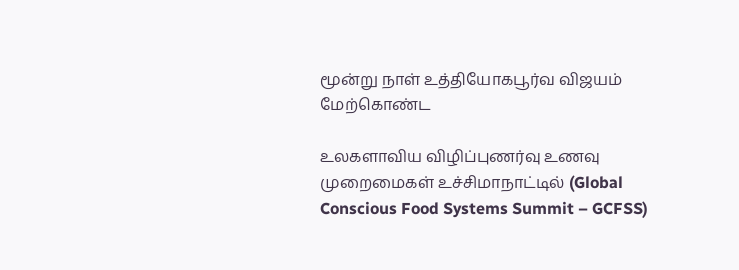மூன்று நாள் உத்தியோகபூர்வ விஜயம் மேற்கொண்ட

உலகளாவிய விழிப்புணர்வு உணவு முறைமைகள் உச்சிமாநாட்டில் (Global Conscious Food Systems Summit – GCFSS)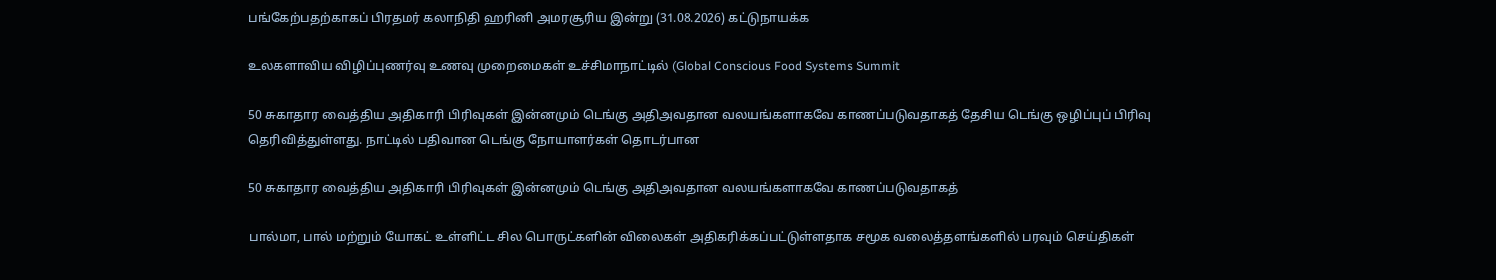பங்கேற்பதற்காகப் பிரதமர் கலாநிதி ஹரினி அமரசூரிய இன்று (31.08.2026) கட்டுநாயக்க

உலகளாவிய விழிப்புணர்வு உணவு முறைமைகள் உச்சிமாநாட்டில் (Global Conscious Food Systems Summit

50 சுகாதார வைத்திய அதிகாரி பிரிவுகள் இன்னமும் டெங்கு அதிஅவதான வலயங்களாகவே காணப்படுவதாகத் தேசிய டெங்கு ஒழிப்புப் பிரிவு தெரிவித்துள்ளது. நாட்டில் பதிவான டெங்கு நோயாளர்கள் தொடர்பான

50 சுகாதார வைத்திய அதிகாரி பிரிவுகள் இன்னமும் டெங்கு அதிஅவதான வலயங்களாகவே காணப்படுவதாகத்

பால்மா, பால் மற்றும் யோகட் உள்ளிட்ட சில பொருட்களின் விலைகள் அதிகரிக்கப்பட்டுள்ளதாக சமூக வலைத்தளங்களில் பரவும் செய்திகள்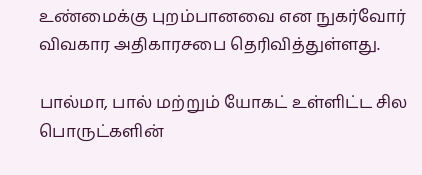உண்மைக்கு புறம்பானவை என நுகர்வோர் விவகார அதிகாரசபை தெரிவித்துள்ளது.

பால்மா, பால் மற்றும் யோகட் உள்ளிட்ட சில பொருட்களின்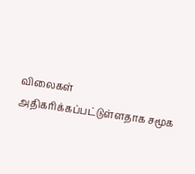விலைகள் அதிகரிக்கப்பட்டுள்ளதாக சமூக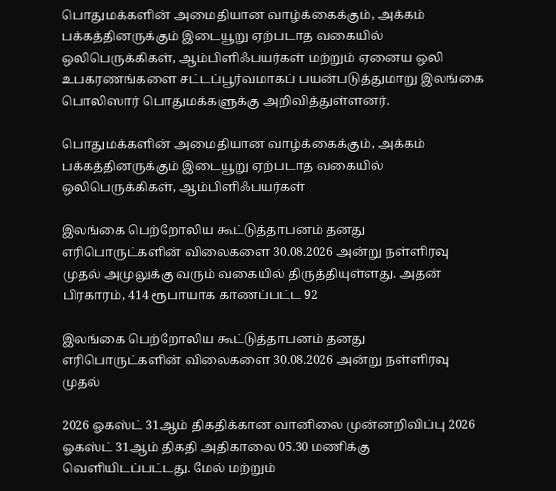பொதுமக்களின் அமைதியான வாழ்க்கைக்கும், அக்கம் பக்கத்தினருக்கும் இடையூறு ஏற்படாத வகையில் ஒலிபெருக்கிகள், ஆம்பிளிஃபயர்கள் மற்றும் ஏனைய ஒலி உபகரணங்களை சட்டப்பூர்வமாகப் பயன்படுத்துமாறு இலங்கை பொலிஸார் பொதுமக்களுக்கு அறிவித்துள்ளனர்.

பொதுமக்களின் அமைதியான வாழ்க்கைக்கும், அக்கம் பக்கத்தினருக்கும் இடையூறு ஏற்படாத வகையில் ஒலிபெருக்கிகள், ஆம்பிளிஃபயர்கள்

இலங்கை பெற்றோலிய கூட்டுத்தாபனம் தனது எரிபொருட்களின் விலைகளை 30.08.2026 அன்று நள்ளிரவு முதல் அமுலுக்கு வரும் வகையில் திருத்தியுள்ளது. அதன் பிரகாரம், 414 ரூபாயாக காணப்பட்ட 92

இலங்கை பெற்றோலிய கூட்டுத்தாபனம் தனது எரிபொருட்களின் விலைகளை 30.08.2026 அன்று நள்ளிரவு முதல்

2026 ஓகஸ்ட் 31ஆம் திகதிக்கான வானிலை முன்னறிவிப்பு 2026 ஓகஸ்ட் 31ஆம் திகதி அதிகாலை 05.30 மணிக்கு வெளியிடப்பட்டது. மேல் மற்றும்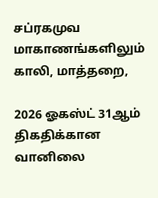சப்ரகமுவ மாகாணங்களிலும் காலி, மாத்தறை,

2026 ஓகஸ்ட் 31ஆம் திகதிக்கான வானிலை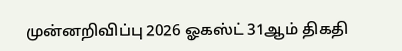முன்னறிவிப்பு 2026 ஓகஸ்ட் 31ஆம் திகதி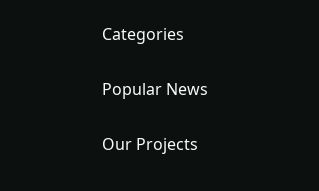Categories

Popular News

Our Projects